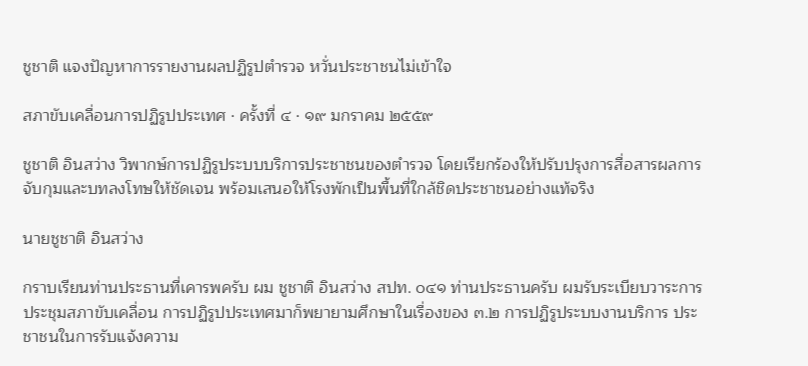ชูชาติ แจงปัญหาการรายงานผลปฏิรูปตำรวจ หวั่นประชาชนไม่เข้าใจ

สภาขับเคลื่อนการปฏิรูปประเทศ · ครั้งที่ ๔ · ๑๙ มกราคม ๒๕๕๙

ชูชาติ อินสว่าง วิพากษ์การปฏิรูประบบบริการประชาชนของตำรวจ โดยเรียกร้องให้ปรับปรุงการสื่อสารผลการจับกุมและบทลงโทษให้ชัดเจน พร้อมเสนอให้โรงพักเป็นพื้นที่ใกล้ชิดประชาชนอย่างแท้จริง

นายชูชาติ อินสว่าง

กราบเรียนท่านประธานที่เคารพครับ ผม ชูชาติ อินสว่าง สปท. ๐๔๑ ท่านประธานครับ ผมรับระเบียบวาระการประชุมสภาขับเคลื่อน การปฏิรูปประเทศมาก็พยายามศึกษาในเรื่องของ ๓.๒ การปฏิรูประบบงานบริการ ประชาชนในการรับแจ้งความ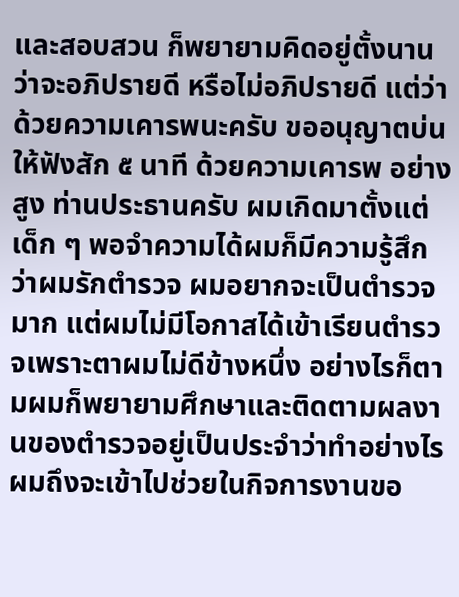และสอบสวน ก็พยายามคิดอยู่ตั้งนานว่าจะอภิปรายดี หรือไม่อภิปรายดี แต่ว่าด้วยความเคารพนะครับ ขออนุญาตบ่นให้ฟังสัก ๕ นาที ด้วยความเคารพ อย่างสูง ท่านประธานครับ ผมเกิดมาตั้งแต่เด็ก ๆ พอจําความได้ผมก็มีความรู้สึกว่าผมรักตํารวจ ผมอยากจะเป็นตํารวจมาก แต่ผมไม่มีโอกาสได้เข้าเรียนตํารวจเพราะตาผมไม่ดีข้างหนึ่ง อย่างไรก็ตามผมก็พยายามศึกษาและติดตามผลงานของตํารวจอยู่เป็นประจําว่าทําอย่างไร ผมถึงจะเข้าไปช่วยในกิจการงานขอ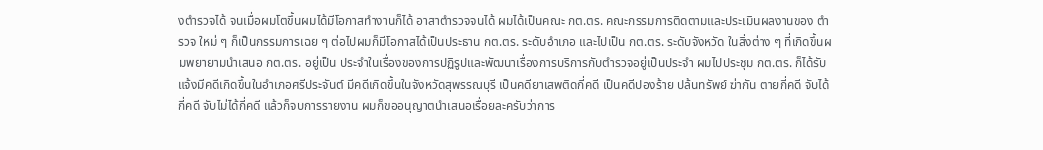งตํารวจได้ จนเมื่อผมโตขึ้นผมได้มีโอกาสทํางานก็ได้ อาสาตํารวจจนได้ ผมได้เป็นคณะ กต.ตร. คณะกรรมการติดตามและประเมินผลงานของ ตํารวจ ใหม่ ๆ ก็เป็นกรรมการเฉย ๆ ต่อไปผมก็มีโอกาสได้เป็นประธาน กต.ตร. ระดับอําเภอ และไปเป็น กต.ตร. ระดับจังหวัด ในสิ่งต่าง ๆ ที่เกิดขึ้นผมพยายามนําเสนอ กต.ตร. อยู่เป็น ประจําในเรื่องของการปฏิรูปและพัฒนาเรื่องการบริการกับตํารวจอยู่เป็นประจํา ผมไปประชุม กต.ตร. ก็ได้รับแจ้งมีคดีเกิดขึ้นในอําเภอศรีประจันต์ มีคดีเกิดขึ้นในจังหวัดสุพรรณบุรี เป็นคดียาเสพติดกี่คดี เป็นคดีปองร้าย ปล้นทรัพย์ ฆ่ากัน ตายกี่คดี จับได้กี่คดี จับไม่ได้กี่คดี แล้วก็จบการรายงาน ผมก็ขออนุญาตนําเสนอเรื่อยละครับว่าการ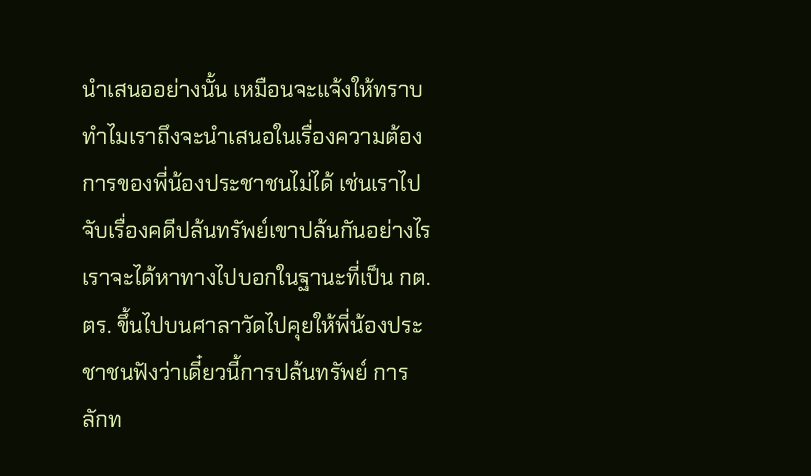นําเสนออย่างนั้น เหมือนจะแจ้งให้ทราบ ทําไมเราถึงจะนําเสนอในเรื่องความต้องการของพี่น้องประชาชนไม่ได้ เช่นเราไปจับเรื่องคดีปล้นทรัพย์เขาปล้นกันอย่างไร เราจะได้หาทางไปบอกในฐานะที่เป็น กต.ตร. ขึ้นไปบนศาลาวัดไปคุยให้พี่น้องประชาชนฟังว่าเดี๋ยวนี้การปล้นทรัพย์ การลักท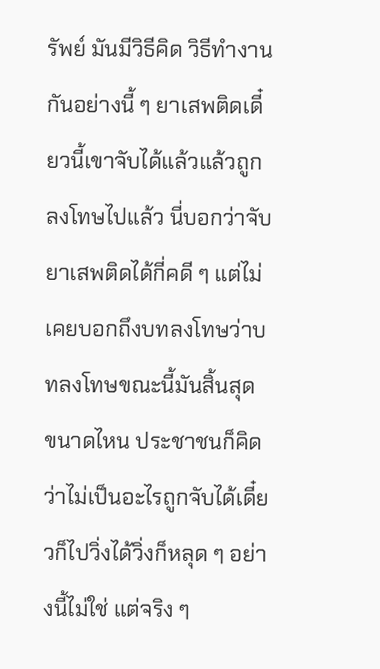รัพย์ มันมีวิธีคิด วิธีทํางานกันอย่างนี้ ๆ ยาเสพติดเดี๋ยวนี้เขาจับได้แล้วแล้วถูกลงโทษไปแล้ว นี่บอกว่าจับยาเสพติดได้กี่คดี ๆ แต่ไม่เคยบอกถึงบทลงโทษว่าบทลงโทษขณะนี้มันสิ้นสุด ขนาดไหน ประชาชนก็คิดว่าไม่เป็นอะไรถูกจับได้เดี๋ยวก็ไปวิ่งได้วิ่งก็หลุด ๆ อย่างนี้ไม่ใช่ แต่จริง ๆ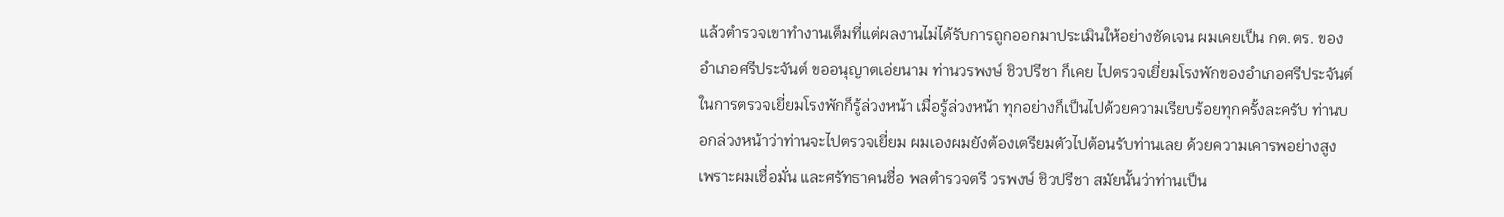แล้วตํารวจเขาทํางานเต็มที่แต่ผลงานไม่ได้รับการถูกออกมาประเมินให้อย่างชัดเจน ผมเคยเป็น กต.ตร. ของอําเภอศรีประจันต์ ขออนุญาตเอ่ยนาม ท่านวรพงษ์ ชิวปรีชา ก็เคย ไปตรวจเยี่ยมโรงพักของอําเภอศรีประจันต์ ในการตรวจเยี่ยมโรงพักก็รู้ล่วงหน้า เมื่อรู้ล่วงหน้า ทุกอย่างก็เป็นไปด้วยความเรียบร้อยทุกครั้งละครับ ท่านบอกล่วงหน้าว่าท่านจะไปตรวจเยี่ยม ผมเองผมยังต้องเตรียมตัวไปต้อนรับท่านเลย ด้วยความเคารพอย่างสูง เพราะผมเชื่อมั่น และศรัทธาคนชื่อ พลตํารวจตรี วรพงษ์ ชิวปรีชา สมัยนั้นว่าท่านเป็น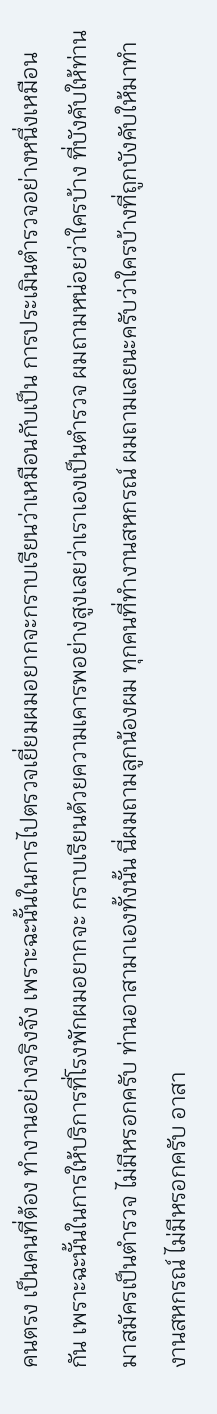คนตรง เป็นคนที่ต้อง ทํางานอย่างจริงจัง เพราะฉะนั้นในการไปตรวจเยี่ยมผมอยากจะกราบเรียนว่าเหมือนกับเป็น การประเมินตํารวจอย่างหนึ่งเหมือนกัน เพราะฉะนั้นในการให้บริการที่โรงพักผมอยากจะ กราบเรียนด้วยความเคารพอย่างสูงเลยว่าเราเองเป็นตํารวจ ผมถามหน่อยว่าใครบ้าง ที่บังคับให้ท่านมาสมัครเป็นตํารวจ ไม่มีหรอกครับ ท่านอาสามาเองทั้งนั้น นี่ผมถามลูกน้องผม ทุกคนที่ทํางานสหกรณ์ ผมถามเลยนะครับว่าใครบ้างที่ถูกบังคับให้มาทํางานสหกรณ์ ไม่มีหรอกครับ อาสา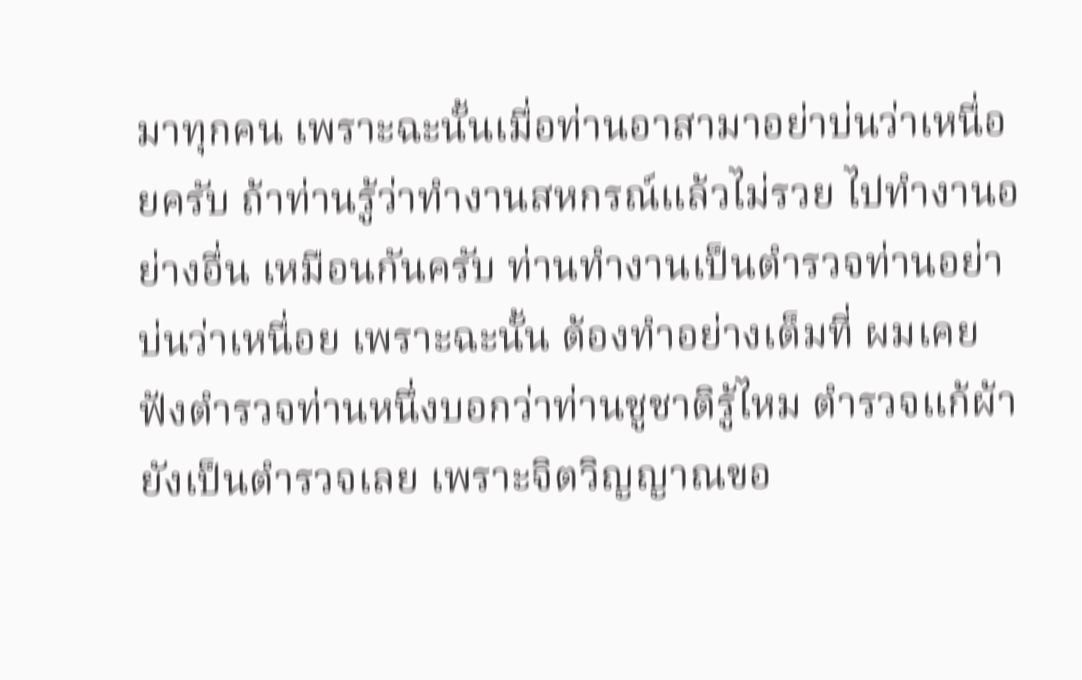มาทุกคน เพราะฉะนั้นเมื่อท่านอาสามาอย่าบ่นว่าเหนื่อยครับ ถ้าท่านรู้ว่าทํางานสหกรณ์แล้วไม่รวย ไปทํางานอย่างอื่น เหมือนกันครับ ท่านทํางานเป็นตํารวจท่านอย่าบ่นว่าเหนื่อย เพราะฉะนั้น ต้องทําอย่างเต็มที่ ผมเคยฟังตํารวจท่านหนึ่งบอกว่าท่านชูชาติรู้ไหม ตํารวจแก้ผ้ายังเป็นตํารวจเลย เพราะจิตวิญญาณขอ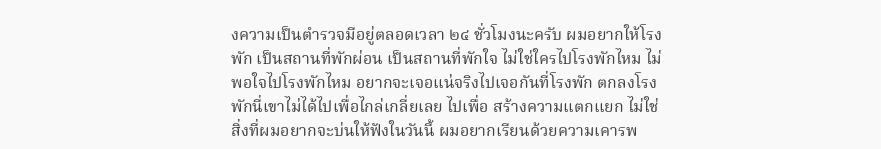งความเป็นตํารวจมีอยู่ตลอดเวลา ๒๔ ชั่วโมงนะครับ ผมอยากให้โรงพัก เป็นสถานที่พักผ่อน เป็นสถานที่พักใจ ไม่ใช่ใครไปโรงพักไหม ไม่พอใจไปโรงพักไหม อยากจะเจอแน่จริงไปเจอกันที่โรงพัก ตกลงโรงพักนี่เขาไม่ได้ไปเพื่อไกล่เกลี่ยเลย ไปเพื่อ สร้างความแตกแยก ไม่ใช่ สิ่งที่ผมอยากจะบ่นให้ฟังในวันนี้ ผมอยากเรียนด้วยความเคารพ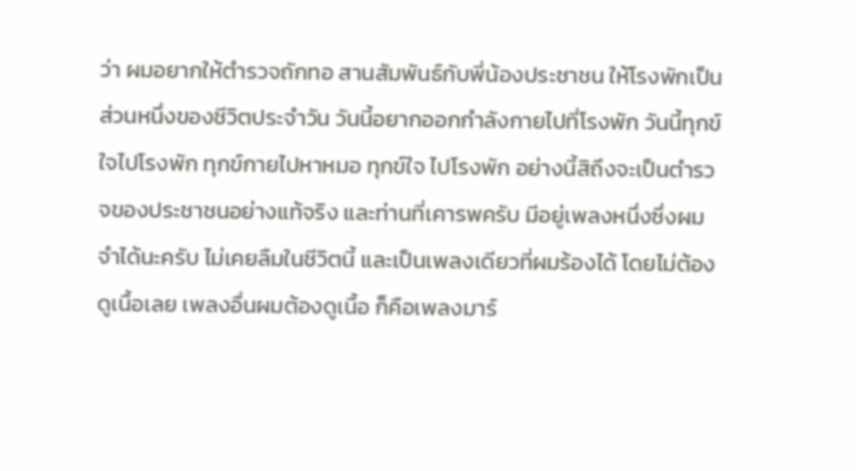ว่า ผมอยากให้ตํารวจถักทอ สานสัมพันธ์กับพี่น้องประชาชน ให้โรงพักเป็นส่วนหนึ่งของชีวิตประจําวัน วันนี้อยากออกกําลังกายไปที่โรงพัก วันนี้ทุกข์ใจไปโรงพัก ทุกข์กายไปหาหมอ ทุกข์ใจ ไปโรงพัก อย่างนี้สิถึงจะเป็นตํารวจของประชาชนอย่างแท้จริง และท่านที่เคารพครับ มีอยู่เพลงหนึ่งซึ่งผมจําได้นะครับ ไม่เคยลืมในชีวิตนี้ และเป็นเพลงเดียวที่ผมร้องได้ โดยไม่ต้องดูเนื้อเลย เพลงอื่นผมต้องดูเนื้อ ก็คือเพลงมาร์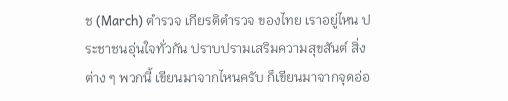ช (March) ตํารวจ เกียรติตํารวจ ของไทย เราอยู่ไหน ประชาชนอุ่นใจทั่วกัน ปราบปรามเสริมความสุขสันต์ สิ่งต่าง ๆ พวกนี้ เขียนมาจากไหนครับ ก็เขียนมาจากจุดอ่อ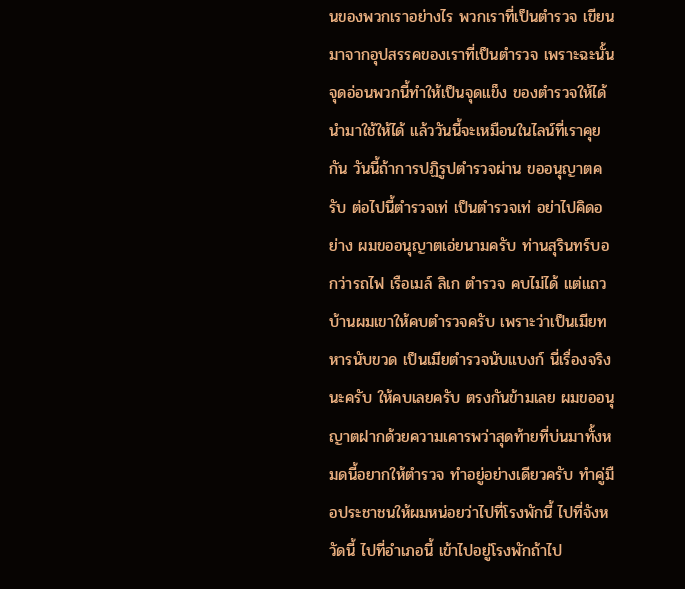นของพวกเราอย่างไร พวกเราที่เป็นตํารวจ เขียนมาจากอุปสรรคของเราที่เป็นตํารวจ เพราะฉะนั้นจุดอ่อนพวกนี้ทําให้เป็นจุดแข็ง ของตํารวจให้ได้ นํามาใช้ให้ได้ แล้ววันนี้จะเหมือนในไลน์ที่เราคุยกัน วันนี้ถ้าการปฏิรูปตํารวจผ่าน ขออนุญาตครับ ต่อไปนี้ตํารวจเท่ เป็นตํารวจเท่ อย่าไปคิดอย่าง ผมขออนุญาตเอ่ยนามครับ ท่านสุรินทร์บอกว่ารถไฟ เรือเมล์ ลิเก ตํารวจ คบไม่ได้ แต่แถวบ้านผมเขาให้คบตํารวจครับ เพราะว่าเป็นเมียทหารนับขวด เป็นเมียตํารวจนับแบงก์ นี่เรื่องจริงนะครับ ให้คบเลยครับ ตรงกันข้ามเลย ผมขออนุญาตฝากด้วยความเคารพว่าสุดท้ายที่บ่นมาทั้งหมดนี้อยากให้ตํารวจ ทําอยู่อย่างเดียวครับ ทําคู่มือประชาชนให้ผมหน่อยว่าไปที่โรงพักนี้ ไปที่จังหวัดนี้ ไปที่อําเภอนี้ เข้าไปอยู่โรงพักถ้าไป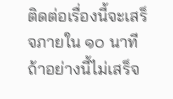ติดต่อเรื่องนี้จะเสร็จภายใน ๑๐ นาที ถ้าอย่างนี้ไม่เสร็จ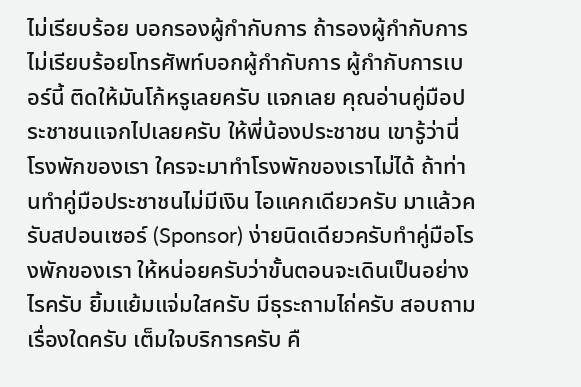ไม่เรียบร้อย บอกรองผู้กํากับการ ถ้ารองผู้กํากับการไม่เรียบร้อยโทรศัพท์บอกผู้กํากับการ ผู้กํากับการเบอร์นี้ ติดให้มันโก้หรูเลยครับ แจกเลย คุณอ่านคู่มือประชาชนแจกไปเลยครับ ให้พี่น้องประชาชน เขารู้ว่านี่โรงพักของเรา ใครจะมาทําโรงพักของเราไม่ได้ ถ้าท่านทําคู่มือประชาชนไม่มีเงิน ไอแคกเดียวครับ มาแล้วครับสปอนเซอร์ (Sponsor) ง่ายนิดเดียวครับทําคู่มือโรงพักของเรา ให้หน่อยครับว่าขั้นตอนจะเดินเป็นอย่างไรครับ ยิ้มแย้มแจ่มใสครับ มีธุระถามไถ่ครับ สอบถามเรื่องใดครับ เต็มใจบริการครับ คื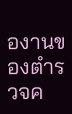องานของตํารวจค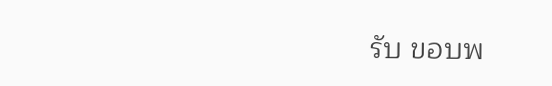รับ ขอบพ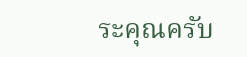ระคุณครับ